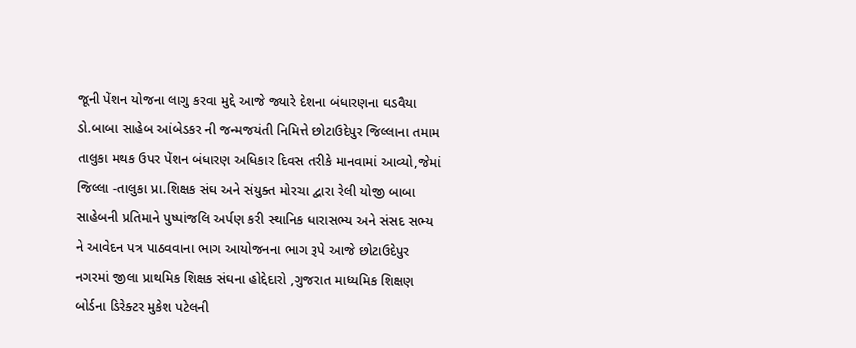જૂની પેંશન યોજના લાગુ કરવા મુદ્દે આજે જ્યારે દેશના બંધારણના ઘડવૈયા ડો.બાબા સાહેબ આંબેડકર ની જન્મજયંતી નિમિત્તે છોટાઉદેપુર જિલ્લાના તમામ તાલુકા મથક ઉપર પેંશન બંધારણ અધિકાર દિવસ તરીકે માનવામાં આવ્યો,જેમાં જિલ્લા -તાલુકા પ્રા.શિક્ષક સંઘ અને સંયુક્ત મોરચા દ્વારા રેલી યોજી બાબા સાહેબની પ્રતિમાને પુષ્પાંજલિ અર્પણ કરી સ્થાનિક ધારાસભ્ય અને સંસદ સભ્ય ને આવેદન પત્ર પાઠવવાના ભાગ આયોજનના ભાગ રૂપે આજે છોટાઉદેપુર નગરમાં જીલા પ્રાથમિક શિક્ષક સંઘના હોદ્દેદારો ,ગુજરાત માધ્યમિક શિક્ષણ બોર્ડના ડિરેક્ટર મુકેશ પટેલની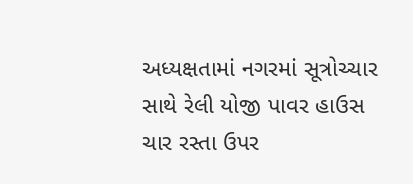અધ્યક્ષતામાં નગરમાં સૂત્રોચ્ચાર સાથે રેલી યોજી પાવર હાઉસ ચાર રસ્તા ઉપર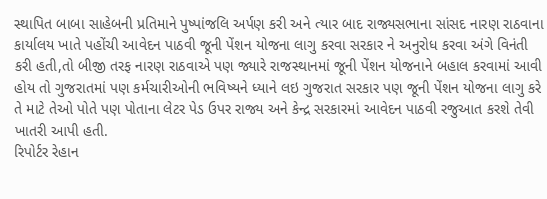સ્થાપિત બાબા સાહેબની પ્રતિમાને પુષ્પાંજલિ અર્પણ કરી અને ત્યાર બાદ રાજ્યસભાના સાંસદ નારણ રાઠવાના કાર્યાલય ખાતે પહોંચી આવેદન પાઠવી જૂની પેંશન યોજના લાગુ કરવા સરકાર ને અનુરોધ કરવા અંગે વિનંતી કરી હતી,તો બીજી તરફ નારણ રાઠવાએ પણ જ્યારે રાજસ્થાનમાં જૂની પેંશન યોજનાને બહાલ કરવામાં આવી હોય તો ગુજરાતમાં પણ કર્મચારીઓની ભવિષ્યને ધ્યાને લઇ ગુજરાત સરકાર પણ જૂની પેંશન યોજના લાગુ કરે તે માટે તેઓ પોતે પણ પોતાના લેટર પેડ ઉપર રાજ્ય અને કેન્દ્ર સરકારમાં આવેદન પાઠવી રજુઆત કરશે તેવી ખાતરી આપી હતી.
રિપોર્ટર રેહાન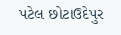પટેલ છોટાઉદેપુર